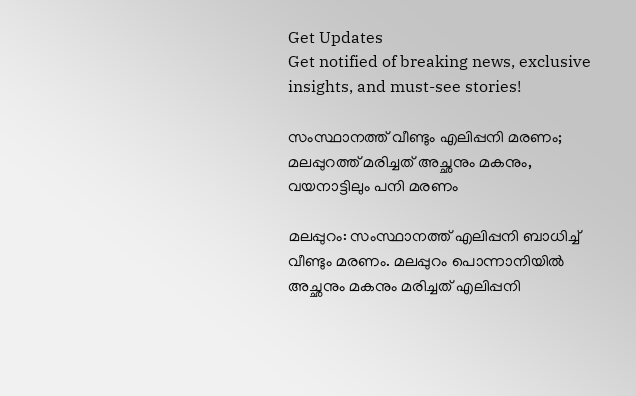Get Updates
Get notified of breaking news, exclusive insights, and must-see stories!

സംസ്ഥാനത്ത് വീണ്ടും എലിപ്പനി മരണം; മലപ്പുറത്ത് മരിച്ചത് അച്ഛനും മകനും, വയനാട്ടിലും പനി മരണം

മലപ്പുറം: സംസ്ഥാനത്ത് എലിപ്പനി ബാധിച്ച് വീണ്ടും മരണം. മലപ്പുറം പൊന്നാനിയില്‍ അച്ഛനും മകനും മരിച്ചത് എലിപ്പനി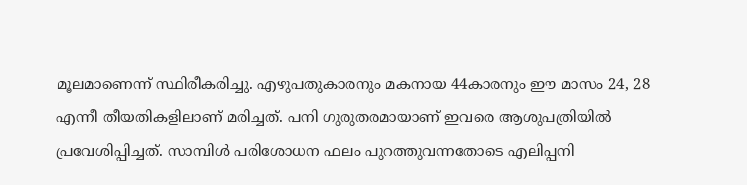മൂലമാണെന്ന് സ്ഥിരീകരിച്ചു. എഴുപതുകാരനും മകനായ 44കാരനും ഈ മാസം 24, 28 എന്നീ തീയതികളിലാണ് മരിച്ചത്. പനി ഗുരുതരമായാണ് ഇവരെ ആശുപത്രിയില്‍ പ്രവേശിപ്പിച്ചത്. സാമ്പിള്‍ പരിശോധന ഫലം പുറത്തുവന്നതോടെ എലിപ്പനി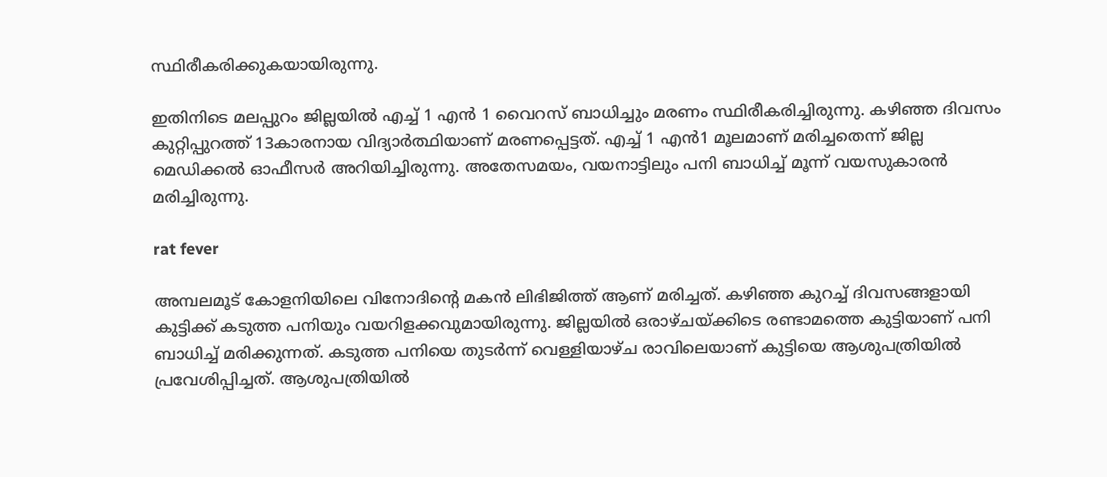സ്ഥിരീകരിക്കുകയായിരുന്നു.

ഇതിനിടെ മലപ്പുറം ജില്ലയില്‍ എച്ച് 1 എന്‍ 1 വൈറസ് ബാധിച്ചും മരണം സ്ഥിരീകരിച്ചിരുന്നു. കഴിഞ്ഞ ദിവസം കുറ്റിപ്പുറത്ത് 13കാരനായ വിദ്യാര്‍ത്ഥിയാണ് മരണപ്പെട്ടത്. എച്ച് 1 എന്‍1 മൂലമാണ് മരിച്ചതെന്ന് ജില്ല മെഡിക്കല്‍ ഓഫീസര്‍ അറിയിച്ചിരുന്നു. അതേസമയം, വയനാട്ടിലും പനി ബാധിച്ച് മൂന്ന് വയസുകാരന്‍ മരിച്ചിരുന്നു.

rat fever

അമ്പലമൂട് കോളനിയിലെ വിനോദിന്റെ മകന്‍ ലിഭിജിത്ത് ആണ് മരിച്ചത്. കഴിഞ്ഞ കുറച്ച് ദിവസങ്ങളായി കുട്ടിക്ക് കടുത്ത പനിയും വയറിളക്കവുമായിരുന്നു. ജില്ലയില്‍ ഒരാഴ്ചയ്ക്കിടെ രണ്ടാമത്തെ കുട്ടിയാണ് പനി ബാധിച്ച് മരിക്കുന്നത്. കടുത്ത പനിയെ തുടര്‍ന്ന് വെള്ളിയാഴ്ച രാവിലെയാണ് കുട്ടിയെ ആശുപത്രിയില്‍ പ്രവേശിപ്പിച്ചത്. ആശുപത്രിയില്‍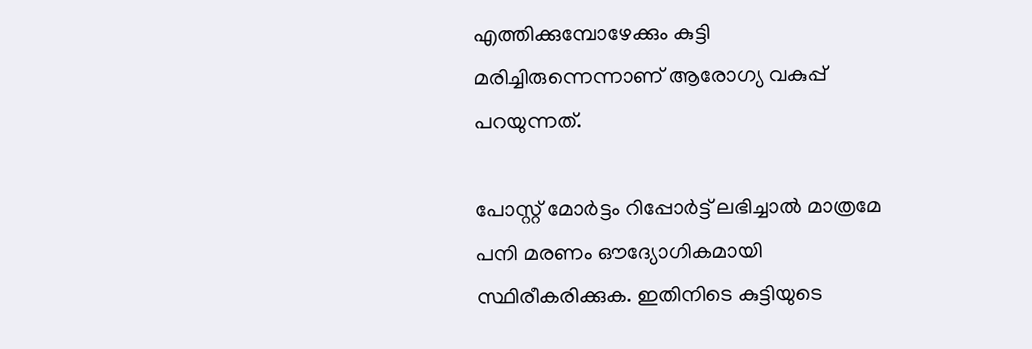എത്തിക്കുമ്പോഴേക്കും കുട്ടി മരിച്ചിരുന്നെന്നാണ് ആരോഗ്യ വകുപ്പ് പറയുന്നത്.

പോസ്റ്റ് മോര്‍ട്ടം റിപ്പോര്‍ട്ട് ലഭിച്ചാല്‍ മാത്രമേ പനി മരണം ഔദ്യോഗികമായി സ്ഥിരീകരിക്കുക. ഇതിനിടെ കുട്ടിയുടെ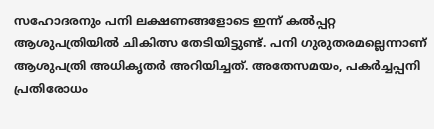സഹോദരനും പനി ലക്ഷണങ്ങളോടെ ഇന്ന് കല്‍പ്പറ്റ ആശുപത്രിയില്‍ ചികിത്സ തേടിയിട്ടുണ്ട്. പനി ഗുരുതരമല്ലെന്നാണ് ആശുപത്രി അധികൃതര്‍ അറിയിച്ചത്. അതേസമയം, പകര്‍ച്ചപ്പനി പ്രതിരോധം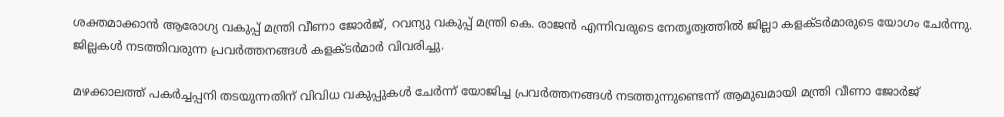ശക്തമാക്കാന്‍ ആരോഗ്യ വകുപ്പ് മന്ത്രി വീണാ ജോര്‍ജ്, റവന്യു വകുപ്പ് മന്ത്രി കെ. രാജന്‍ എന്നിവരുടെ നേതൃത്വത്തില്‍ ജില്ലാ കളക്ടര്‍മാരുടെ യോഗം ചേര്‍ന്നു. ജില്ലകള്‍ നടത്തിവരുന്ന പ്രവര്‍ത്തനങ്ങള്‍ കളക്ടര്‍മാര്‍ വിവരിച്ചു.

മഴക്കാലത്ത് പകര്‍ച്ചപ്പനി തടയുന്നതിന് വിവിധ വകുപ്പുകള്‍ ചേര്‍ന്ന് യോജിച്ച പ്രവര്‍ത്തനങ്ങള്‍ നടത്തുന്നുണ്ടെന്ന് ആമുഖമായി മന്ത്രി വീണാ ജോര്‍ജ്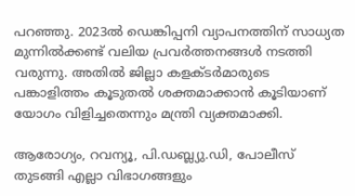പറഞ്ഞു. 2023ല്‍ ഡെങ്കിപ്പനി വ്യാപനത്തിന് സാധ്യത മുന്നില്‍ക്കണ്ട് വലിയ പ്രവര്‍ത്തനങ്ങള്‍ നടത്തി വരുന്നു. അതില്‍ ജില്ലാ കളക്ടര്‍മാരുടെ പങ്കാളിത്തം കൂടുതല്‍ ശക്തമാക്കാന്‍ കൂടിയാണ് യോഗം വിളിച്ചതെന്നും മന്ത്രി വ്യക്തമാക്കി.

ആരോഗ്യം, റവന്യൂ, പി.ഡബ്ല്യു.ഡി, പോലീസ് തുടങ്ങി എല്ലാ വിഭാഗങ്ങളും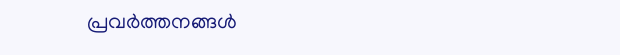പ്രവര്‍ത്തനങ്ങള്‍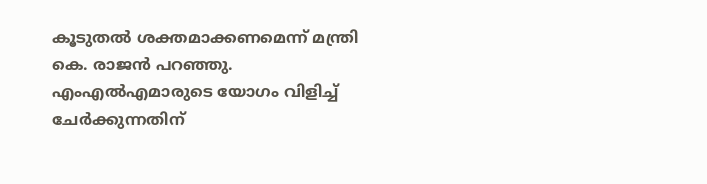കൂടുതല്‍ ശക്തമാക്കണമെന്ന് മന്ത്രി കെ. രാജന്‍ പറഞ്ഞു. എംഎല്‍എമാരുടെ യോഗം വിളിച്ച് ചേര്‍ക്കുന്നതിന്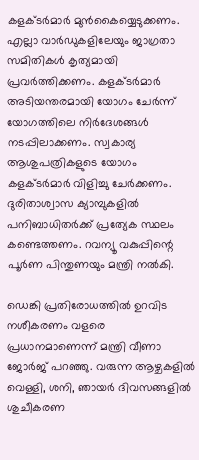കളക്ടര്‍മാര്‍ മുന്‍കൈയ്യെടുക്കണം. എല്ലാ വാര്‍ഡുകളിലേയും ജാഗ്രതാ സമിതികള്‍ കൃത്യമായി പ്രവര്‍ത്തിക്കണം. കളക്ടര്‍മാര്‍ അടിയന്തരമായി യോഗം ചേര്‍ന്ന് യോഗത്തിലെ നിര്‍ദേശങ്ങള്‍ നടപ്പിലാക്കണം. സ്വകാര്യ ആശുപത്രികളുടെ യോഗം കളക്ടര്‍മാര്‍ വിളിച്ചു ചേര്‍ക്കണം. ദുരിതാശ്വാസ ക്യാമ്പുകളില്‍ പനിബാധിതര്‍ക്ക് പ്രത്യേക സ്ഥലം കണ്ടെത്തണം. റവന്യൂ വകുപ്പിന്റെ പൂര്‍ണ പിന്തുണയും മന്ത്രി നല്‍കി.

ഡെങ്കി പ്രതിരോധത്തില്‍ ഉറവിട നശീകരണം വളരെ പ്രധാനമാണെന്ന് മന്ത്രി വീണാ ജോര്‍ജ് പറഞ്ഞു. വരുന്ന ആഴ്ചകളില്‍ വെള്ളി, ശനി, ഞായര്‍ ദിവസങ്ങളില്‍ ശുചീകരണ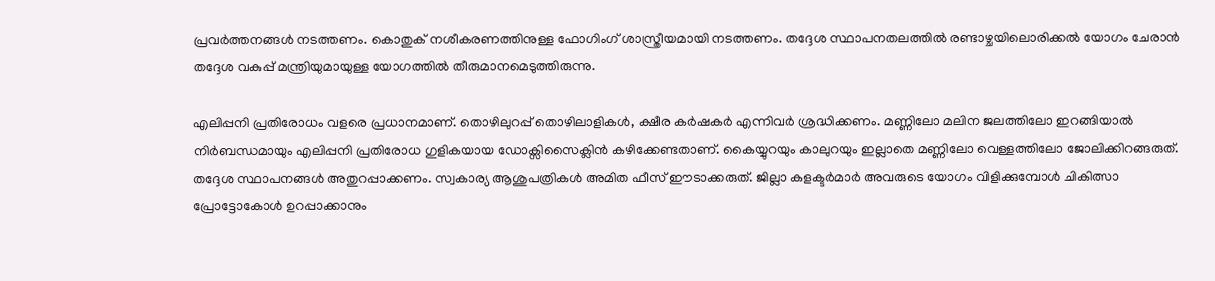പ്രവര്‍ത്തനങ്ങള്‍ നടത്തണം. കൊതുക് നശീകരണത്തിനുള്ള ഫോഗിംഗ് ശാസ്ത്രീയമായി നടത്തണം. തദ്ദേശ സ്ഥാപനതലത്തില്‍ രണ്ടാഴ്ചയിലൊരിക്കല്‍ യോഗം ചേരാന്‍ തദ്ദേശ വകുപ്പ് മന്ത്രിയുമായുള്ള യോഗത്തില്‍ തീരുമാനമെടുത്തിരുന്നു.

എലിപ്പനി പ്രതിരോധം വളരെ പ്രധാനമാണ്. തൊഴിലുറപ്പ് തൊഴിലാളികള്‍, ക്ഷീര കര്‍ഷകര്‍ എന്നിവര്‍ ശ്രദ്ധിക്കണം. മണ്ണിലോ മലിന ജലത്തിലോ ഇറങ്ങിയാല്‍ നിര്‍ബന്ധമായും എലിപ്പനി പ്രതിരോധ ഗുളികയായ ഡോക്സിസൈക്ലിന്‍ കഴിക്കേണ്ടതാണ്. കൈയ്യുറയും കാലുറയും ഇല്ലാതെ മണ്ണിലോ വെള്ളത്തിലോ ജോലിക്കിറങ്ങരുത്. തദ്ദേശ സ്ഥാപനങ്ങള്‍ അതുറപ്പാക്കണം. സ്വകാര്യ ആശുപത്രികള്‍ അമിത ഫീസ് ഈടാക്കരുത്. ജില്ലാ കളക്ടര്‍മാര്‍ അവരുടെ യോഗം വിളിക്കുമ്പോള്‍ ചികിത്സാ പ്രോട്ടോകോള്‍ ഉറപ്പാക്കാനും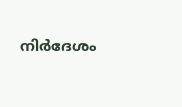നിര്‍ദേശം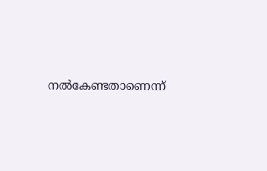നല്‍കേണ്ടതാണെന്ന്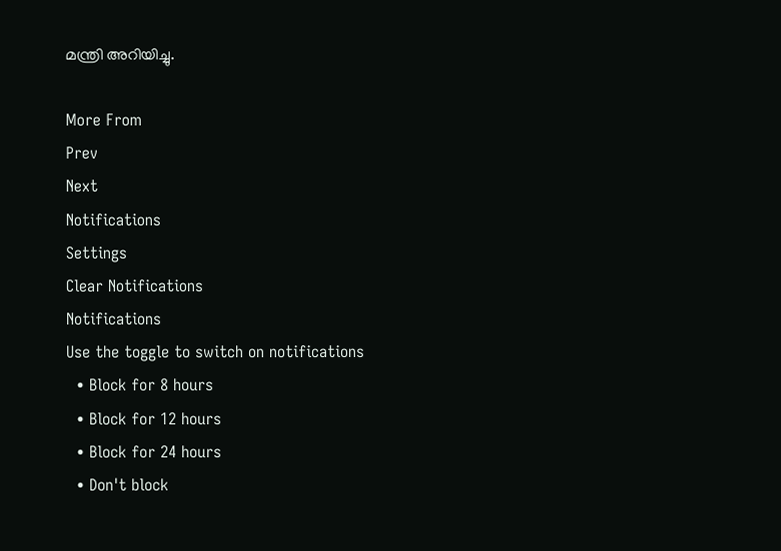മന്ത്രി അറിയിച്ചു.

More From
Prev
Next
Notifications
Settings
Clear Notifications
Notifications
Use the toggle to switch on notifications
  • Block for 8 hours
  • Block for 12 hours
  • Block for 24 hours
  • Don't block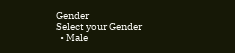Gender
Select your Gender
  • Male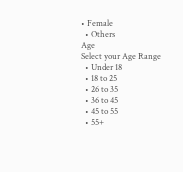• Female
  • Others
Age
Select your Age Range
  • Under 18
  • 18 to 25
  • 26 to 35
  • 36 to 45
  • 45 to 55
  • 55+